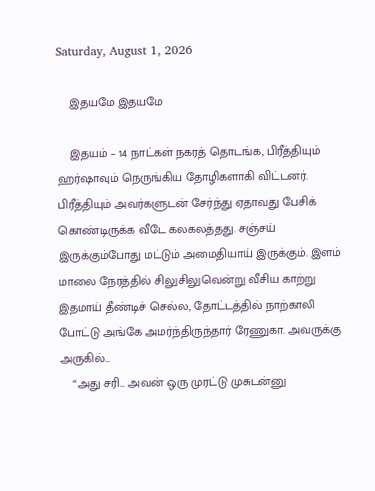Saturday, August 1, 2026

    இதயமே இதயமே

    இதயம் – 14 நாட்கள் நகரத் தொடங்க, பிரீத்தியும் ஹர்ஷாவும் நெருங்கிய தோழிகளாகி விட்டனர். பிரீத்தியும் அவர்களுடன் சேர்ந்து ஏதாவது பேசிக் கொண்டிருக்க வீடே கலகலத்தது. சஞ்சய் இருக்கும்போது மட்டும் அமைதியாய் இருக்கும். இளம் மாலை நேரத்தில் சிலுசிலுவென்று வீசிய காற்று இதமாய் தீண்டிச் செல்ல, தோட்டத்தில் நாற்காலி போட்டு அங்கே அமர்ந்திருந்தார் ரேணுகா. அவருக்கு அருகில்...
    “அது சரி... அவன் ஒரு முரட்டு முசுடன்னு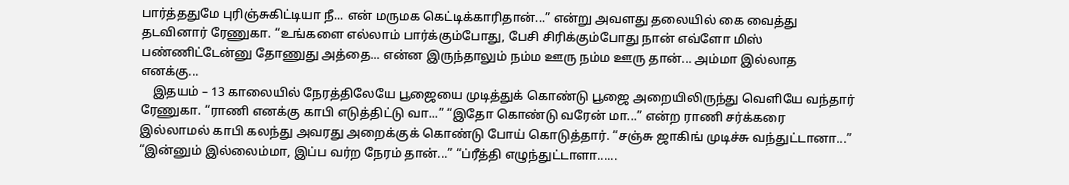பார்த்ததுமே புரிஞ்சுகிட்டியா நீ... என் மருமக கெட்டிக்காரிதான்...” என்று அவளது தலையில் கை வைத்து தடவினார் ரேணுகா. “உங்களை எல்லாம் பார்க்கும்போது, பேசி சிரிக்கும்போது நான் எவ்ளோ மிஸ் பண்ணிட்டேன்னு தோணுது அத்தை... என்ன இருந்தாலும் நம்ம ஊரு நம்ம ஊரு தான்... அம்மா இல்லாத எனக்கு...
    இதயம் – 13 காலையில் நேரத்திலேயே பூஜையை முடித்துக் கொண்டு பூஜை அறையிலிருந்து வெளியே வந்தார் ரேணுகா. “ராணி எனக்கு காபி எடுத்திட்டு வா...” “இதோ கொண்டு வரேன் மா...” என்ற ராணி சர்க்கரை இல்லாமல் காபி கலந்து அவரது அறைக்குக் கொண்டு போய் கொடுத்தார். “சஞ்சு ஜாகிங் முடிச்சு வந்துட்டானா...” “இன்னும் இல்லைம்மா, இப்ப வர்ற நேரம் தான்...” “ப்ரீத்தி எழுந்துட்டாளா......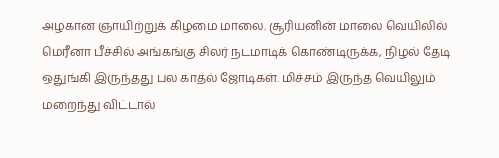அழகான ஞாயிற்றுக் கிழமை மாலை. சூரியனின் மாலை வெயிலில் மெரீனா பீச்சில் அங்கங்கு சிலர் நடமாடிக் கொண்டிருக்க, நிழல் தேடி ஒதுங்கி இருந்தது பல காதல் ஜோடிகள். மிச்சம் இருந்த வெயிலும் மறைந்து விட்டால்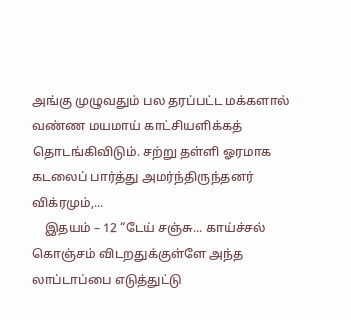அங்கு முழுவதும் பல தரப்பட்ட மக்களால் வண்ண மயமாய் காட்சியளிக்கத் தொடங்கிவிடும். சற்று தள்ளி ஓரமாக கடலைப் பார்த்து அமர்ந்திருந்தனர் விக்ரமும்,...
    இதயம் – 12 “டேய் சஞ்சு... காய்ச்சல் கொஞ்சம் விடறதுக்குள்ளே அந்த லாப்டாப்பை எடுத்துட்டு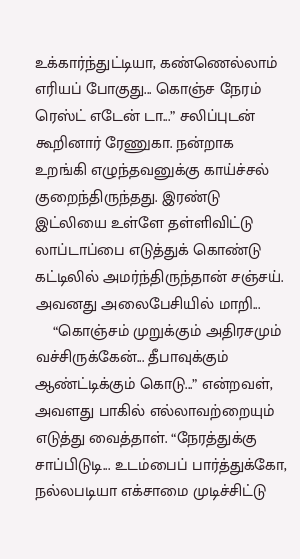உக்கார்ந்துட்டியா, கண்ணெல்லாம் எரியப் போகுது... கொஞ்ச நேரம் ரெஸ்ட் எடேன் டா...” சலிப்புடன் கூறினார் ரேணுகா. நன்றாக உறங்கி எழுந்தவனுக்கு காய்ச்சல் குறைந்திருந்தது. இரண்டு இட்லியை உள்ளே தள்ளிவிட்டு லாப்டாப்பை எடுத்துக் கொண்டு கட்டிலில் அமர்ந்திருந்தான் சஞ்சய். அவனது அலைபேசியில் மாறி...
    “கொஞ்சம் முறுக்கும் அதிரசமும் வச்சிருக்கேன்... தீபாவுக்கும் ஆண்ட்டிக்கும் கொடு...” என்றவள், அவளது பாகில் எல்லாவற்றையும் எடுத்து வைத்தாள். “நேரத்துக்கு சாப்பிடுடி... உடம்பைப் பார்த்துக்கோ, நல்லபடியா எக்சாமை முடிச்சிட்டு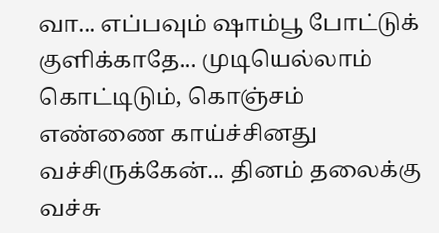வா... எப்பவும் ஷாம்பூ போட்டுக் குளிக்காதே... முடியெல்லாம் கொட்டிடும், கொஞ்சம் எண்ணை காய்ச்சினது வச்சிருக்கேன்... தினம் தலைக்கு வச்சு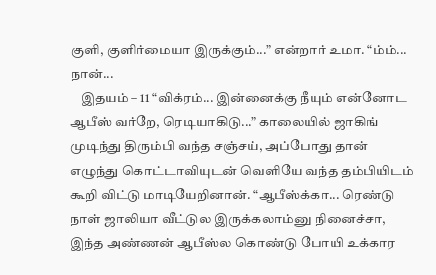குளி, குளிர்மையா இருக்கும்...” என்றார் உமா. “ம்ம்... நான்...
    இதயம் – 11 “விக்ரம்... இன்னைக்கு நீயும் என்னோட ஆபீஸ் வர்றே, ரெடியாகிடு...” காலையில் ஜாகிங் முடிந்து திரும்பி வந்த சஞ்சய், அப்போது தான் எழுந்து கொட்டாவியுடன் வெளியே வந்த தம்பியிடம் கூறி விட்டு மாடியேறினான். “ஆபீஸ்க்கா... ரெண்டு நாள் ஜாலியா வீட்டுல இருக்கலாம்னு நினைச்சா, இந்த அண்ணன் ஆபீஸ்ல கொண்டு போயி உக்கார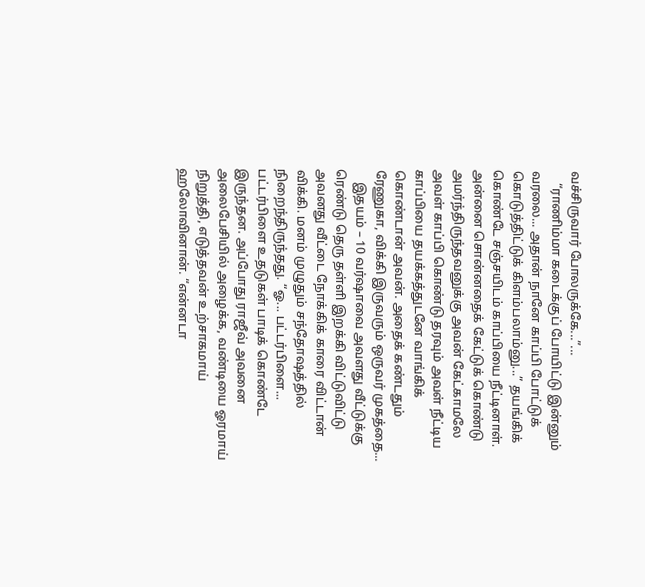வச்சிருவார் போலருக்கே...”...
    “ராணிம்மா கடைக்குப் போயிட்டு இன்னும் வரலை... அதான் நானே காப்பி போட்டுக் கொடுத்திட்டுக் கிளம்பலாம்னு...” தயங்கிக் கொண்டே சஞ்சயிடம் காப்பியை நீட்டினாள். அன்னை சொன்னதைக் கேட்டுக் கொண்டு அமர்ந்திருந்தவனுக்கு அவன் கேட்காமலே அவள் காப்பி கொண்டு தரவும் அவள் நீட்டிய காப்பியை தயக்கத்துடனே வாங்கிக் கொண்டான் அவன். அதைக் கண்டதும் ரேணுகா, விக்கி இருவரும் ஒருவர் முகத்தை...
    இதயம் – 10 வர்ஷாவை அவளது வீட்டுக்கு ரெண்டு தெரு தள்ளி இறக்கி விட்டுவிட்டு அவனது வீட்டை நோக்கிக் காரை விட்டான் விக்கி. மனம் முழுதும் சந்தோஷத்தில் நிறைந்திருந்தது. “ஓ... பட்டர்பிளை... பட்டர்பிளை உதடுகள் பாடிக் கொண்டே இருந்தன. அப்போது ராஜீவ் அவனை அலைபேசியில் அழைக்க, வண்டியை ஓரமாய் நிறுத்தி, எடுத்தவன் உற்சாகமாய் ஹலோவினான். “என்னடா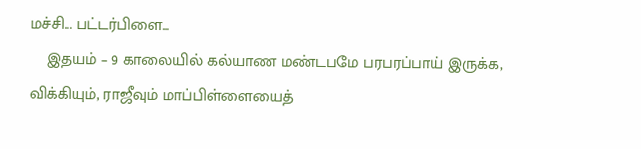மச்சி... பட்டர்பிளை...
    இதயம் – 9 காலையில் கல்யாண மண்டபமே பரபரப்பாய் இருக்க, விக்கியும், ராஜீவும் மாப்பிள்ளையைத்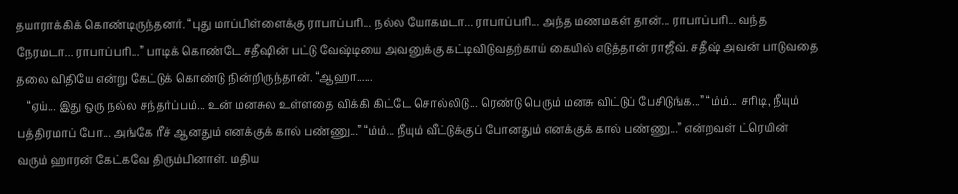தயாராக்கிக் கொண்டிருந்தனர். “புது மாப்பிள்ளைக்கு ராபாப்பரி... நல்ல யோகமடா... ராபாப்பரி... அந்த மணமகள் தான்... ராபாப்பரி... வந்த நேரமடா... ராபாப்பரி...” பாடிக் கொண்டே சதீஷின் பட்டு வேஷ்டியை அவனுக்கு கட்டிவிடுவதற்காய் கையில் எடுத்தான் ராஜீவ். சதீஷ் அவன் பாடுவதை தலை விதியே என்று கேட்டுக் கொண்டு நின்றிருந்தான். “ஆஹா......
    “ஏய்... இது ஒரு நல்ல சந்தர்ப்பம்... உன் மனசுல உள்ளதை விக்கி கிட்டே சொல்லிடு... ரெண்டு பெரும் மனசு விட்டுப் பேசிடுங்க...” “ம்ம்... சரிடி, நீயும் பத்திரமாப் போ... அங்கே ரீச் ஆனதும் எனக்குக் கால் பண்ணு...” “ம்ம்... நீயும் வீட்டுக்குப் போனதும் எனக்குக் கால் பண்ணு...” என்றவள் ட்ரெயின் வரும் ஹாரன் கேட்கவே திரும்பினாள். மதிய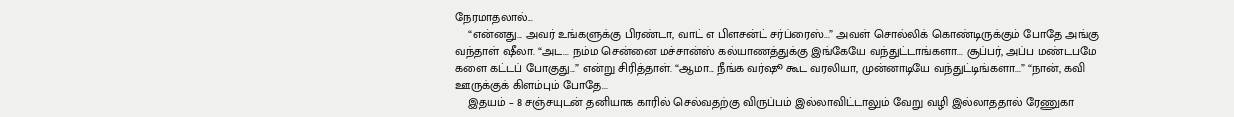நேரமாதலால்...
    “என்னது... அவர் உங்களுக்கு பிரண்டா, வாட் எ பிளசன்ட் சர்ப்ரைஸ்...” அவள் சொல்லிக் கொண்டிருக்கும் போதே அங்கு வந்தாள் ஷீலா. “அட... நம்ம சென்னை மச்சான்ஸ் கல்யாணத்துக்கு இங்கேயே வந்துட்டாங்களா... சூப்பர், அப்ப மண்டபமே களை கட்டப் போகுது...” என்று சிரித்தாள். “ஆமா... நீங்க வர்ஷூ கூட வரலியா, முன்னாடியே வந்துட்டிங்களா...” “நான், கவி ஊருக்குக் கிளம்பும் போதே...
    இதயம் – 8 சஞ்சயுடன் தனியாக காரில் செல்வதற்கு விருப்பம் இல்லாவிட்டாலும் வேறு வழி இல்லாததால் ரேணுகா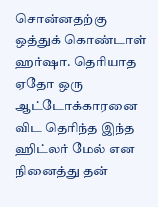சொன்னதற்கு ஒத்துக் கொண்டாள் ஹர்ஷா. தெரியாத ஏதோ ஒரு ஆட்டோக்காரனை விட தெரிந்த இந்த ஹிட்லர் மேல் என நினைத்து தன்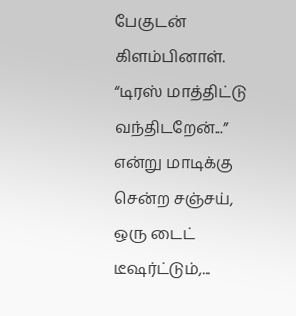பேகுடன் கிளம்பினாள். “டிரஸ் மாத்திட்டு வந்திடறேன்...” என்று மாடிக்கு சென்ற சஞ்சய், ஒரு டைட் டீஷர்ட்டும்,...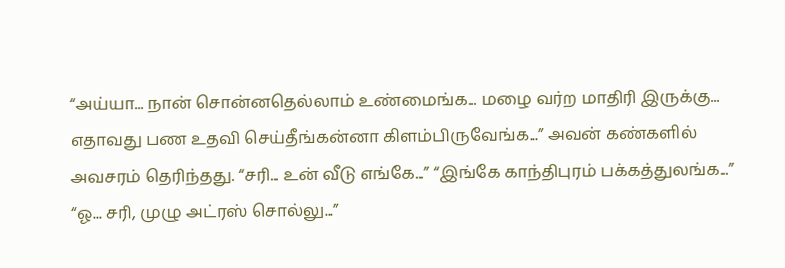“அய்யா... நான் சொன்னதெல்லாம் உண்மைங்க... மழை வர்ற மாதிரி இருக்கு... எதாவது பண உதவி செய்தீங்கன்னா கிளம்பிருவேங்க...” அவன் கண்களில் அவசரம் தெரிந்தது. “சரி... உன் வீடு எங்கே...” “இங்கே காந்திபுரம் பக்கத்துலங்க...”  “ஓ... சரி, முழு அட்ரஸ் சொல்லு...”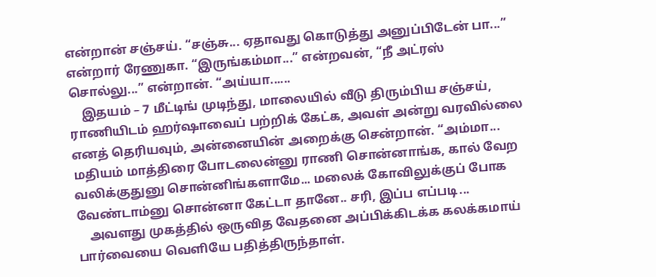என்றான் சஞ்சய். “சஞ்சு... ஏதாவது கொடுத்து அனுப்பிடேன் பா...” என்றார் ரேணுகா. “இருங்கம்மா...” என்றவன், “நீ அட்ரஸ் சொல்லு...” என்றான். “அய்யா......
    இதயம் – 7 மீட்டிங் முடிந்து, மாலையில் வீடு திரும்பிய சஞ்சய், ராணியிடம் ஹர்ஷாவைப் பற்றிக் கேட்க, அவள் அன்று வரவில்லை எனத் தெரியவும், அன்னையின் அறைக்கு சென்றான். “அம்மா... மதியம் மாத்திரை போடலைன்னு ராணி சொன்னாங்க, கால் வேற வலிக்குதுனு சொன்னிங்களாமே... மலைக் கோவிலுக்குப் போக வேண்டாம்னு சொன்னா கேட்டா தானே.. சரி, இப்ப எப்படி...
    அவளது முகத்தில் ஒருவித வேதனை அப்பிக்கிடக்க கலக்கமாய் பார்வையை வெளியே பதித்திருந்தாள்.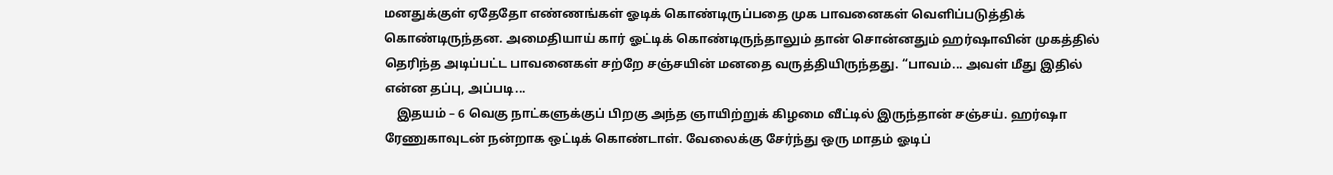மனதுக்குள் ஏதேதோ எண்ணங்கள் ஓடிக் கொண்டிருப்பதை முக பாவனைகள் வெளிப்படுத்திக் கொண்டிருந்தன. அமைதியாய் கார் ஓட்டிக் கொண்டிருந்தாலும் தான் சொன்னதும் ஹர்ஷாவின் முகத்தில் தெரிந்த அடிப்பட்ட பாவனைகள் சற்றே சஞ்சயின் மனதை வருத்தியிருந்தது. “பாவம்... அவள் மீது இதில் என்ன தப்பு, அப்படி...
    இதயம் – 6 வெகு நாட்களுக்குப் பிறகு அந்த ஞாயிற்றுக் கிழமை வீட்டில் இருந்தான் சஞ்சய். ஹர்ஷா ரேணுகாவுடன் நன்றாக ஒட்டிக் கொண்டாள். வேலைக்கு சேர்ந்து ஒரு மாதம் ஓடிப்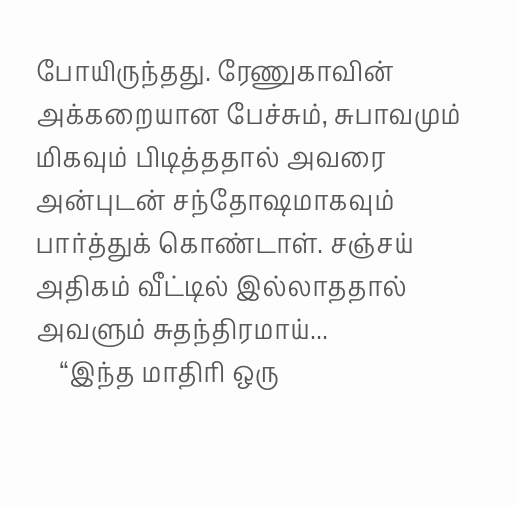போயிருந்தது. ரேணுகாவின் அக்கறையான பேச்சும், சுபாவமும் மிகவும் பிடித்ததால் அவரை அன்புடன் சந்தோஷமாகவும் பார்த்துக் கொண்டாள். சஞ்சய் அதிகம் வீட்டில் இல்லாததால் அவளும் சுதந்திரமாய்...
    “இந்த மாதிரி ஒரு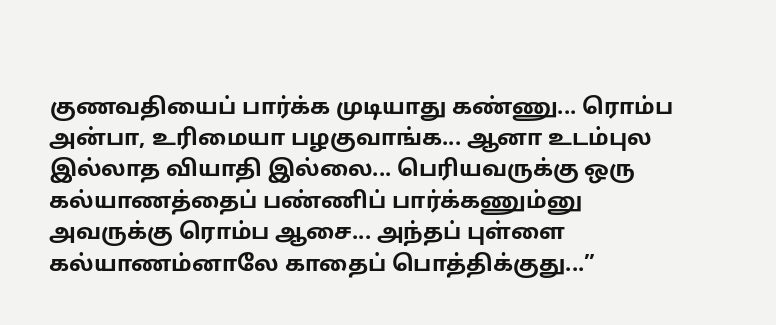குணவதியைப் பார்க்க முடியாது கண்ணு... ரொம்ப அன்பா, உரிமையா பழகுவாங்க... ஆனா உடம்புல இல்லாத வியாதி இல்லை... பெரியவருக்கு ஒரு கல்யாணத்தைப் பண்ணிப் பார்க்கணும்னு அவருக்கு ரொம்ப ஆசை... அந்தப் புள்ளை கல்யாணம்னாலே காதைப் பொத்திக்குது...”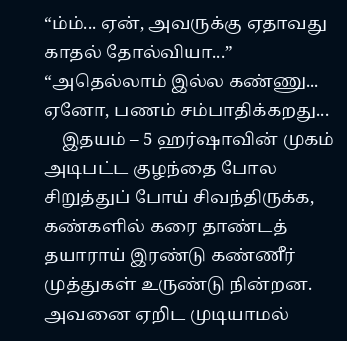“ம்ம்... ஏன், அவருக்கு ஏதாவது காதல் தோல்வியா...” “அதெல்லாம் இல்ல கண்ணு... ஏனோ, பணம் சம்பாதிக்கறது...
    இதயம் – 5 ஹர்ஷாவின் முகம் அடிபட்ட குழந்தை போல சிறுத்துப் போய் சிவந்திருக்க, கண்களில் கரை தாண்டத் தயாராய் இரண்டு கண்ணீர் முத்துகள் உருண்டு நின்றன. அவனை ஏறிட முடியாமல்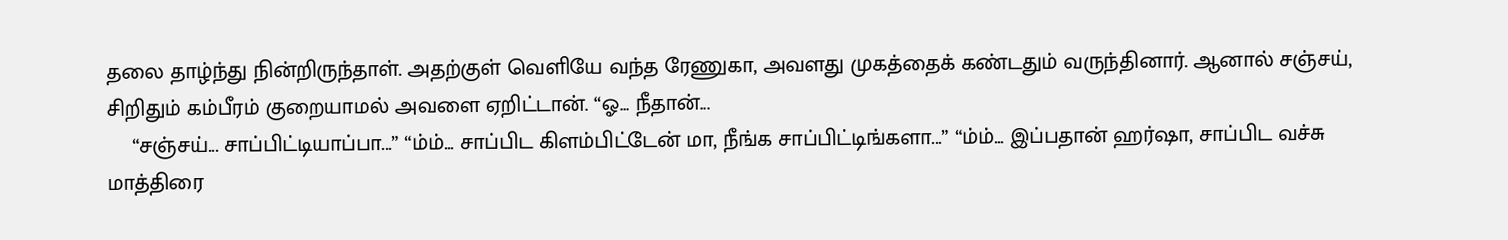தலை தாழ்ந்து நின்றிருந்தாள். அதற்குள் வெளியே வந்த ரேணுகா, அவளது முகத்தைக் கண்டதும் வருந்தினார். ஆனால் சஞ்சய், சிறிதும் கம்பீரம் குறையாமல் அவளை ஏறிட்டான். “ஓ... நீதான்...
    “சஞ்சய்... சாப்பிட்டியாப்பா...” “ம்ம்... சாப்பிட கிளம்பிட்டேன் மா, நீங்க சாப்பிட்டிங்களா...” “ம்ம்... இப்பதான் ஹர்ஷா, சாப்பிட வச்சு மாத்திரை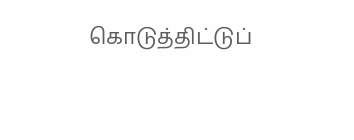கொடுத்திட்டுப்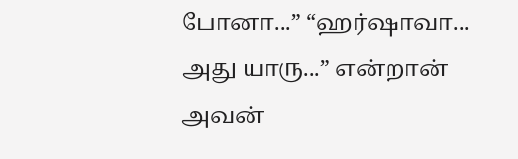போனா...” “ஹர்ஷாவா... அது யாரு...” என்றான் அவன்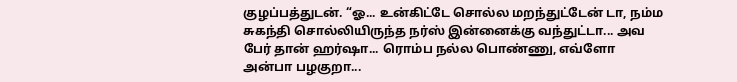குழப்பத்துடன். “ஓ... உன்கிட்டே சொல்ல மறந்துட்டேன் டா, நம்ம சுகந்தி சொல்லியிருந்த நர்ஸ் இன்னைக்கு வந்துட்டா... அவ பேர் தான் ஹர்ஷா... ரொம்ப நல்ல பொண்ணு, எவ்ளோ அன்பா பழகுறா...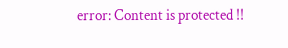error: Content is protected !!